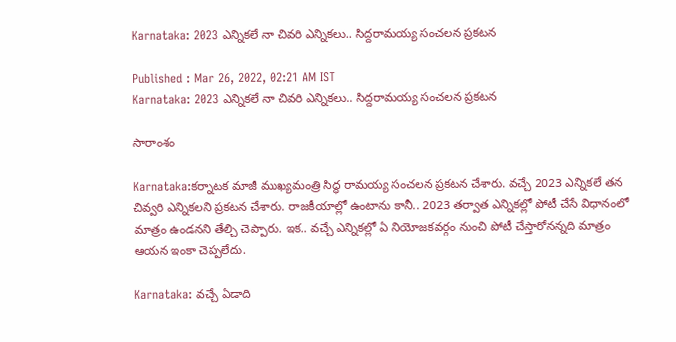Karnataka: 2023 ఎన్నిక‌లే నా చివ‌రి ఎన్నిక‌లు.. సిద్ద‌రామ‌య్య సంచ‌ల‌న ప్ర‌క‌ట‌న

Published : Mar 26, 2022, 02:21 AM IST
Karnataka: 2023 ఎన్నిక‌లే నా చివ‌రి ఎన్నిక‌లు.. సిద్ద‌రామ‌య్య సంచ‌ల‌న ప్ర‌క‌ట‌న

సారాంశం

Karnataka:క‌ర్నాట‌క మాజీ ముఖ్య‌మంత్రి సిద్ధ రామ‌య్య సంచ‌ల‌న ప్ర‌క‌ట‌న చేశారు. వ‌చ్చే 2023 ఎన్నిక‌లే త‌న చివ్వ‌రి ఎన్నిక‌ల‌ని ప్ర‌క‌ట‌న చేశారు. రాజ‌కీయాల్లో ఉంటాను కానీ.. 2023 త‌ర్వాత ఎన్నిక‌ల్లో పోటీ చేసే విధానంలో మాత్రం ఉండ‌న‌ని తేల్చి చెప్పారు. ఇక‌.. వ‌చ్చే ఎన్నిక‌ల్లో ఏ నియోజ‌క‌వ‌ర్గం నుంచి పోటీ చేస్తారోన‌న్నది మాత్రం ఆయ‌న ఇంకా చెప్ప‌లేదు.

Karnataka: వచ్చే ఏడాది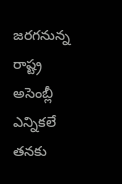జరగనున్న రాష్ట్ర అసెంబ్లీ ఎన్నికలే తనకు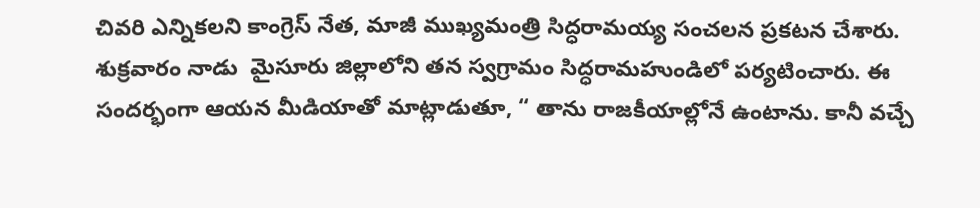చివరి ఎన్నికలని కాంగ్రెస్‌ నేత, మాజీ ముఖ్యమంత్రి సిద్ధరామయ్య సంచ‌ల‌న ప్ర‌క‌ట‌న చేశారు. శుక్ర‌వారం నాడు  మైసూరు జిల్లాలోని తన స్వగ్రామం సిద్ధరామహుండిలో ప‌ర్య‌టించారు. ఈ సంద‌ర్భంగా ఆయ‌న మీడియాతో మాట్లాడుతూ, “ తాను రాజకీయాల్లోనే ఉంటాను. కానీ వచ్చే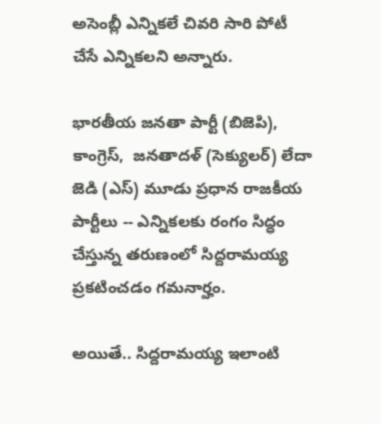అసెంబ్లీ ఎన్నికలే చివ‌రి సారి పోటీ చేసే ఎన్నిక‌ల‌ని అన్నారు.

భారతీయ జనతా పార్టీ (బిజెపి), కాంగ్రెస్,  జనతాదళ్ (సెక్యులర్) లేదా జెడి (ఎస్) మూడు ప్రధాన రాజకీయ పార్టీలు -- ఎన్నికలకు రంగం సిద్ధం చేస్తున్న తరుణంలో సిద్ద‌రామ‌య్య ప్ర‌క‌టించ‌డం గ‌మనార్హం.

అయితే.. సిద్ద‌రామ‌య్య ఇలాంటి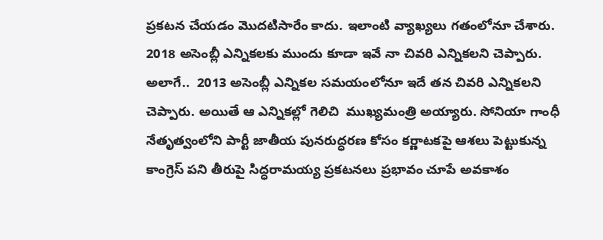ప్ర‌క‌ట‌న చేయ‌డం మొదటిసారేం కాదు. ఇలాంటి వ్యాఖ్య‌లు గ‌తంలోనూ చేశారు. 2018 అసెంబ్లీ ఎన్నికలకు ముందు కూడా ఇవే నా చివరి ఎన్నికలని చెప్పారు. అలాగే..  2013 అసెంబ్లీ ఎన్నికల సమయంలోనూ ఇదే తన చివరి ఎన్నికలని చెప్పారు. అయితే ఆ ఎన్నికల్లో గెలిచి  ముఖ్యమంత్రి అయ్యారు. సోనియా గాంధీ నేతృత్వంలోని పార్టీ జాతీయ పునరుద్ధరణ కోసం కర్ణాటకపై ఆశలు పెట్టుకున్న కాంగ్రెస్‌ పని తీరుపై సిద్ధరామయ్య ప్రకటనలు ప్రభావం చూపే అవకాశం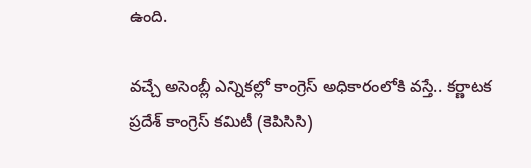ఉంది.

వ‌చ్చే అసెంబ్లీ ఎన్నిక‌ల్లో కాంగ్రెస్ అధికారంలోకి వ‌స్తే.. కర్ణాటక ప్రదేశ్ కాంగ్రెస్ కమిటీ (కెపిసిసి)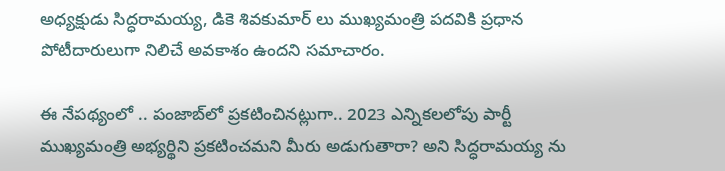అధ్యక్షుడు సిద్ధరామయ్య, డికె శివకుమార్ లు ముఖ్యమంత్రి పదవికి ప్రధాన పోటీదారులుగా నిలిచే అవ‌కాశం ఉంద‌ని స‌మాచారం.

ఈ నేప‌థ్యంలో .. పంజాబ్‌లో ప్ర‌క‌టించిన‌ట్లుగా.. 2023 ఎన్నికలలోపు పార్టీ ముఖ్యమంత్రి అభ్య‌ర్థిని ప్రకటించమని మీరు అడుగుతారా? అని సిద్ధరామయ్య ను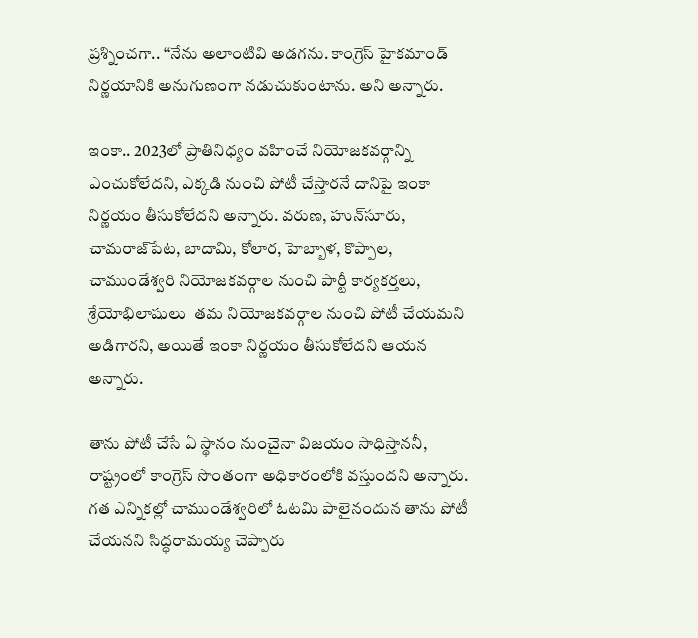ప్ర‌శ్నించ‌గా.. “నేను అలాంటివి అడగను. కాంగ్రెస్ హైకమాండ్ నిర్ణయానికి అనుగుణంగా నడుచుకుంటాను. అని అన్నారు.

ఇంకా.. 2023లో ప్రాతినిధ్యం వహించే నియోజకవర్గాన్ని ఎంచుకోలేదని, ఎక్కడి నుంచి పోటీ చేస్తారనే దానిపై ఇంకా నిర్ణయం తీసుకోలేదని అన్నారు. వరుణ, హున్‌సూరు, చామరాజ్‌పేట, బాదామి, కోలార, హెబ్బాళ, కొప్పాల, చాముండేశ్వరి నియోజకవర్గాల నుంచి పార్టీ కార్యకర్తలు, శ్రేయోభిలాషులు  తమ నియోజకవర్గాల నుంచి పోటీ చేయమని అడిగారని, అయితే ఇంకా నిర్ణయం తీసుకోలేదని ఆయన  అన్నారు.

తాను పోటీ చేసే ఏ స్థానం నుంచైనా విజయం సాధిస్తాన‌నీ, రాష్ట్రంలో కాంగ్రెస్ సొంతంగా అధికారంలోకి వస్తుందని అన్నారు. గ‌త ఎన్నిక‌ల్లో చాముండేశ్వరిలో ఓటమి పాలైనందున తాను పోటీ చేయనని సిద్ధరామయ్య చెప్పారు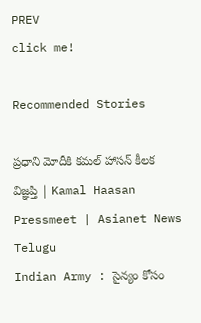PREV
click me!

Recommended Stories

ప్రధాని మోదీకి కమల్ హాసన్ కీలక విజ్ఞప్తి | Kamal Haasan Pressmeet | Asianet News Telugu
Indian Army : సైన్యం కోసం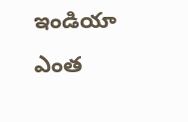ఇండియా ఎంత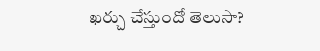ఖర్చు చేస్తుందో తెలుసా?